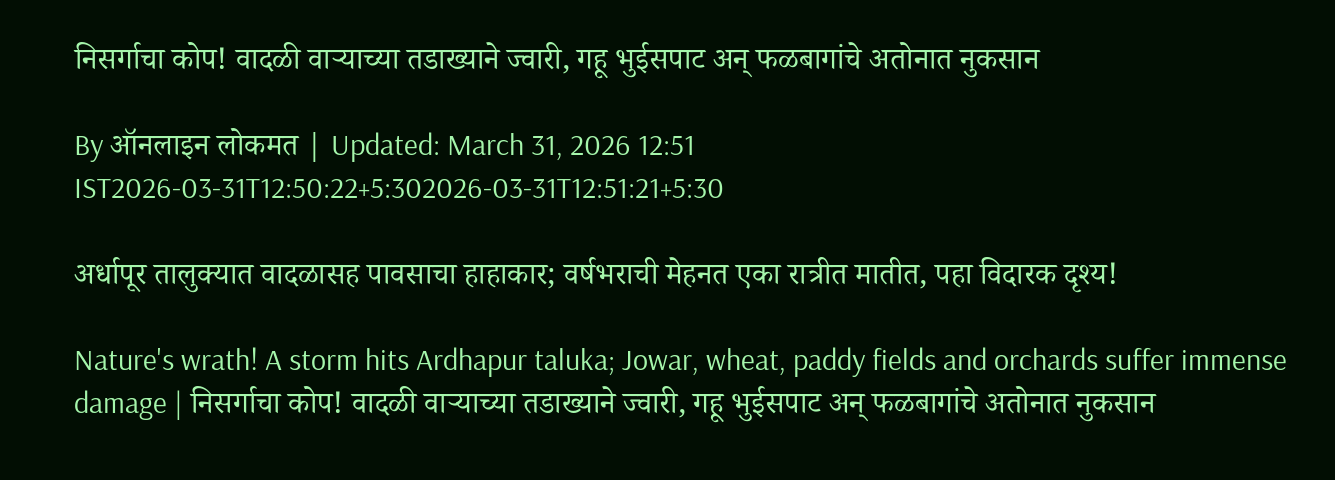निसर्गाचा कोप! वादळी वाऱ्याच्या तडाख्याने ज्वारी, गहू भुईसपाट अन् फळबागांचे अतोनात नुकसान

By ऑनलाइन लोकमत | Updated: March 31, 2026 12:51 IST2026-03-31T12:50:22+5:302026-03-31T12:51:21+5:30

अर्धापूर तालुक्यात वादळासह पावसाचा हाहाकार; वर्षभराची मेहनत एका रात्रीत मातीत, पहा विदारक दृश्य!

Nature's wrath! A storm hits Ardhapur taluka; Jowar, wheat, paddy fields and orchards suffer immense damage | निसर्गाचा कोप! वादळी वाऱ्याच्या तडाख्याने ज्वारी, गहू भुईसपाट अन् फळबागांचे अतोनात नुकसान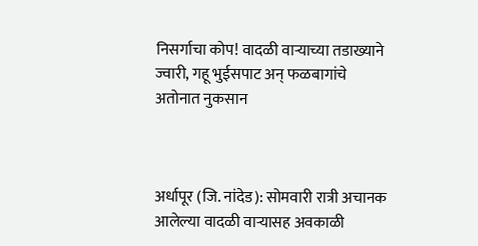निसर्गाचा कोप! वादळी वाऱ्याच्या तडाख्याने ज्वारी, गहू भुईसपाट अन् फळबागांचे अतोनात नुकसान



अर्धापूर (जि. नांदेड): सोमवारी रात्री अचानक आलेल्या वादळी वाऱ्यासह अवकाळी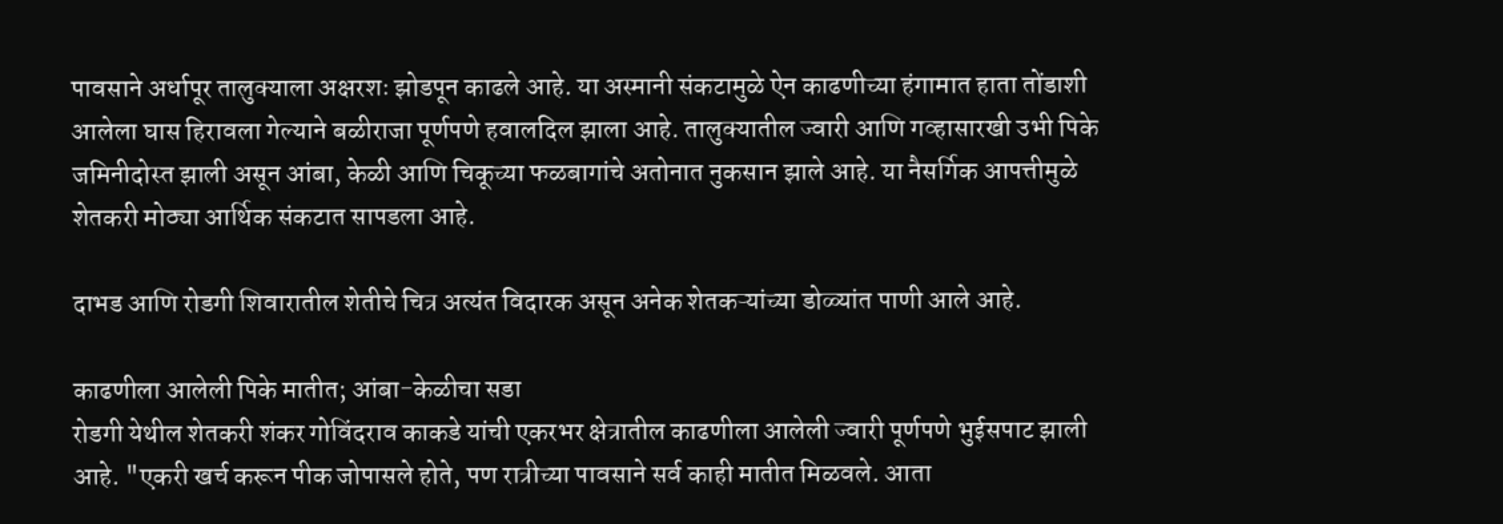पावसाने अर्धापूर तालुक्याला अक्षरशः झोडपून काढले आहे. या अस्मानी संकटामुळे ऐन काढणीच्या हंगामात हाता तोंडाशी आलेला घास हिरावला गेल्याने बळीराजा पूर्णपणे हवालदिल झाला आहे. तालुक्यातील ज्वारी आणि गव्हासारखी उभी पिके जमिनीदोस्त झाली असून आंबा, केळी आणि चिकूच्या फळबागांचे अतोनात नुकसान झाले आहे. या नैसर्गिक आपत्तीमुळे शेतकरी मोठ्या आर्थिक संकटात सापडला आहे.

दाभड आणि रोडगी शिवारातील शेतीचे चित्र अत्यंत विदारक असून अनेक शेतकऱ्यांच्या डोळ्यांत पाणी आले आहे.

काढणीला आलेली पिके मातीत; आंबा-केळीचा सडा
रोडगी येथील शेतकरी शंकर गोविंदराव काकडे यांची एकरभर क्षेत्रातील काढणीला आलेली ज्वारी पूर्णपणे भुईसपाट झाली आहे. "एकरी खर्च करून पीक जोपासले होते, पण रात्रीच्या पावसाने सर्व काही मातीत मिळवले. आता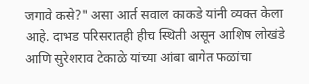जगावे कसे?" असा आर्त सवाल काकडे यांनी व्यक्त केला आहे. दाभड परिसरातही हीच स्थिती असून आशिष लोखंडे आणि सुरेशराव टेकाळे यांच्या आंबा बागेत फळांचा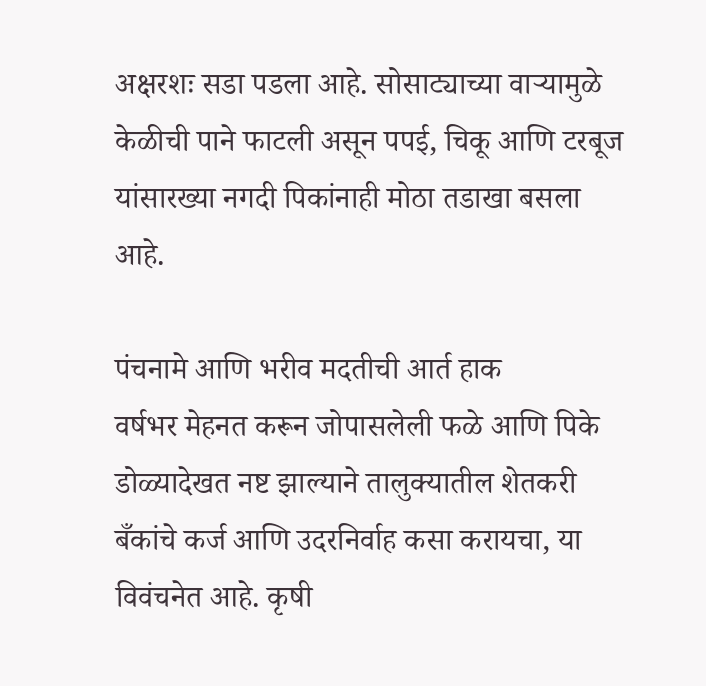अक्षरशः सडा पडला आहे. सोसाट्याच्या वाऱ्यामुळे केळीची पाने फाटली असून पपई, चिकू आणि टरबूज यांसारख्या नगदी पिकांनाही मोठा तडाखा बसला आहे.

पंचनामे आणि भरीव मदतीची आर्त हाक
वर्षभर मेहनत करून जोपासलेली फळे आणि पिके डोळ्यादेखत नष्ट झाल्याने तालुक्यातील शेतकरी बँकांचे कर्ज आणि उदरनिर्वाह कसा करायचा, या विवंचनेत आहे. कृषी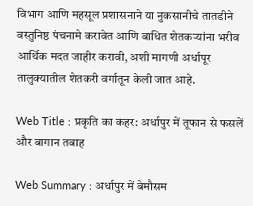विभाग आणि महसूल प्रशासनाने या नुकसानीचे तातडीने वस्तुनिष्ठ पंचनामे करावेत आणि बाधित शेतकऱ्यांना भरीव आर्थिक मदत जाहीर करावी, अशी मागणी अर्धापूर तालुक्यातील शेतकरी वर्गातून केली जात आहे.

Web Title : प्रकृति का कहर: अर्धापुर में तूफान से फसलें और बागान तबाह

Web Summary : अर्धापुर में बेमौसम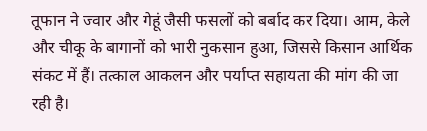तूफान ने ज्वार और गेहूं जैसी फसलों को बर्बाद कर दिया। आम, केले और चीकू के बागानों को भारी नुकसान हुआ, जिससे किसान आर्थिक संकट में हैं। तत्काल आकलन और पर्याप्त सहायता की मांग की जा रही है।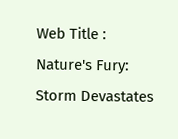Web Title : Nature's Fury: Storm Devastates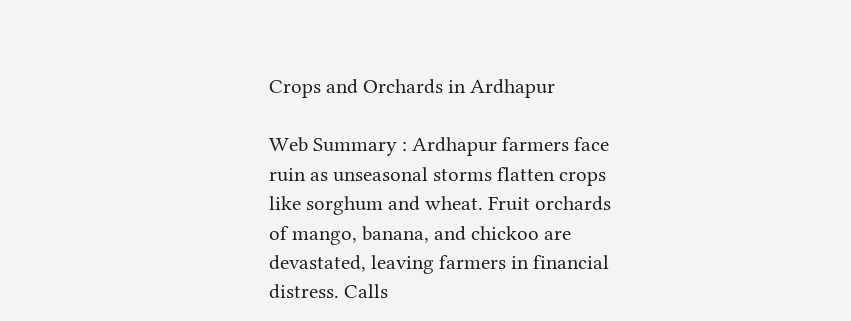Crops and Orchards in Ardhapur

Web Summary : Ardhapur farmers face ruin as unseasonal storms flatten crops like sorghum and wheat. Fruit orchards of mango, banana, and chickoo are devastated, leaving farmers in financial distress. Calls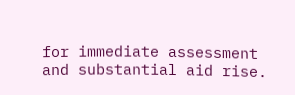for immediate assessment and substantial aid rise.